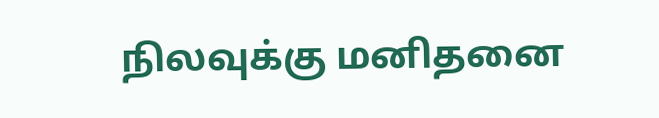நிலவுக்கு மனிதனை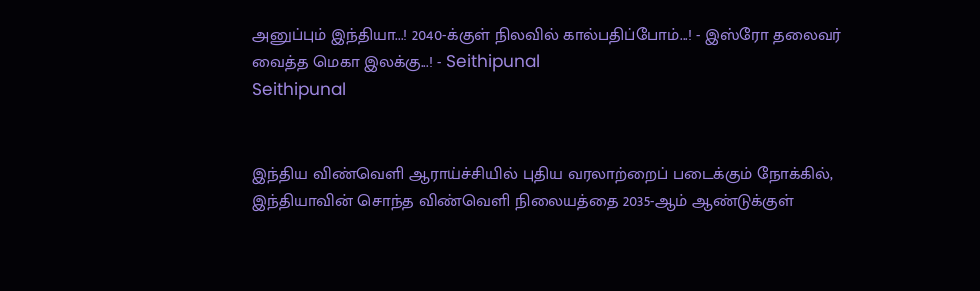அனுப்பும் இந்தியா...! 2040-க்குள் நிலவில் கால்பதிப்போம்...! - இஸ்ரோ தலைவர் வைத்த மெகா இலக்கு...! - Seithipunal
Seithipunal


இந்திய விண்வெளி ஆராய்ச்சியில் புதிய வரலாற்றைப் படைக்கும் நோக்கில், இந்தியாவின் சொந்த விண்வெளி நிலையத்தை 2035-ஆம் ஆண்டுக்குள்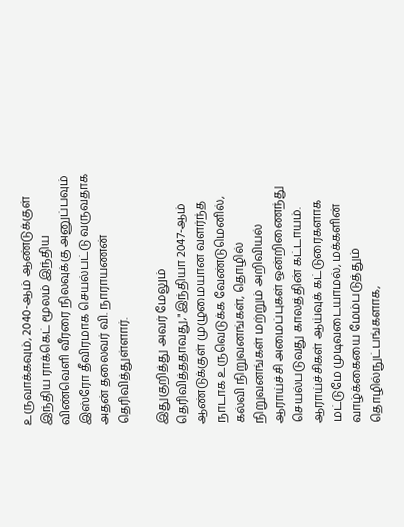உருவாக்கவும், 2040-ஆம் ஆண்டுக்குள் இந்திய ராக்கெட் மூலம் இந்திய விண்வெளி வீரரை நிலவுக்கு அனுப்பவும் இஸ்ரோ தீவிரமாக செயல்பட்டு வருவதாக அதன் தலைவர் வி. நாராயணன் தெரிவித்துள்ளார்.

இதுகுறித்து அவர் மேலும் தெரிவித்ததாவது,"இந்தியா 2047-ஆம் ஆண்டுக்குள் முழுமையான வளர்ந்த நாடாக உருவெடுக்க வேண்டுமெனில், கல்வி நிறுவனங்கள், தொழில் நிறுவனங்கள் மற்றும் அறிவியல் ஆராய்ச்சி அமைப்புகள் ஒன்றிணைந்து செயல்படுவது காலத்தின் கட்டாயம். ஆராய்ச்சிகள் ஆய்வுக் கட்டுரைகளாக மட்டுமே முடிவடையாமல், மக்களின் வாழ்க்கையை மேம்படுத்தும் தொழில்நுட்பங்களாக,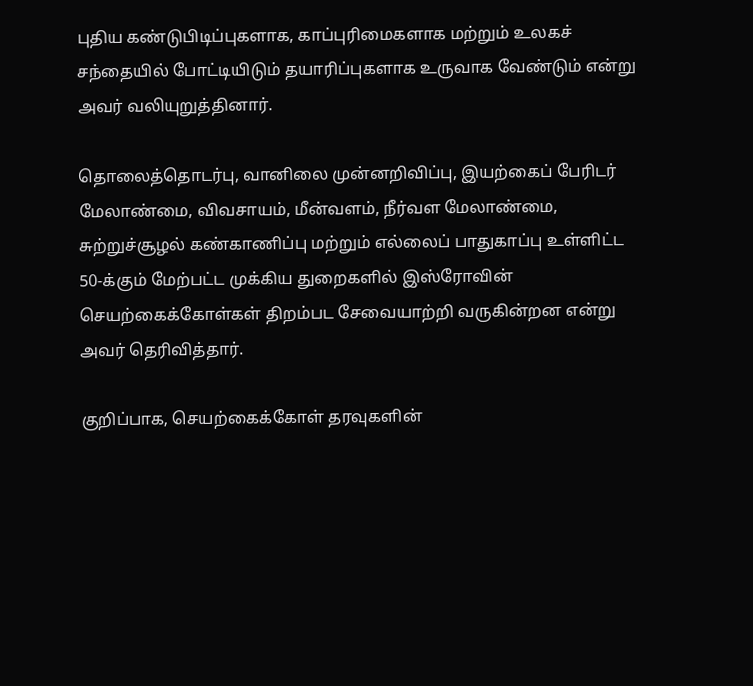புதிய கண்டுபிடிப்புகளாக, காப்புரிமைகளாக மற்றும் உலகச் சந்தையில் போட்டியிடும் தயாரிப்புகளாக உருவாக வேண்டும் என்று அவர் வலியுறுத்தினார்.

தொலைத்தொடர்பு, வானிலை முன்னறிவிப்பு, இயற்கைப் பேரிடர் மேலாண்மை, விவசாயம், மீன்வளம், நீர்வள மேலாண்மை, சுற்றுச்சூழல் கண்காணிப்பு மற்றும் எல்லைப் பாதுகாப்பு உள்ளிட்ட 50-க்கும் மேற்பட்ட முக்கிய துறைகளில் இஸ்ரோவின் செயற்கைக்கோள்கள் திறம்பட சேவையாற்றி வருகின்றன என்று அவர் தெரிவித்தார்.

குறிப்பாக, செயற்கைக்கோள் தரவுகளின்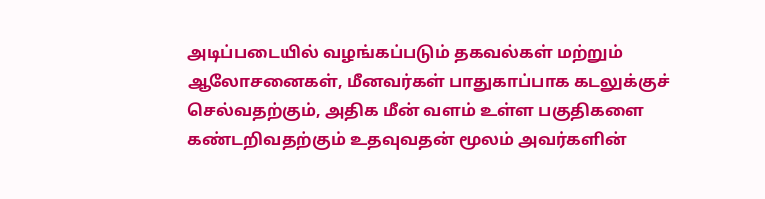அடிப்படையில் வழங்கப்படும் தகவல்கள் மற்றும் ஆலோசனைகள், மீனவர்கள் பாதுகாப்பாக கடலுக்குச் செல்வதற்கும், அதிக மீன் வளம் உள்ள பகுதிகளை கண்டறிவதற்கும் உதவுவதன் மூலம் அவர்களின்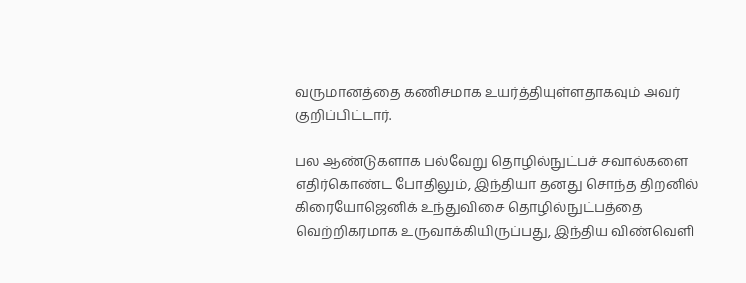வருமானத்தை கணிசமாக உயர்த்தியுள்ளதாகவும் அவர் குறிப்பிட்டார்.

பல ஆண்டுகளாக பல்வேறு தொழில்நுட்பச் சவால்களை எதிர்கொண்ட போதிலும், இந்தியா தனது சொந்த திறனில் கிரையோஜெனிக் உந்துவிசை தொழில்நுட்பத்தை வெற்றிகரமாக உருவாக்கியிருப்பது, இந்திய விண்வெளி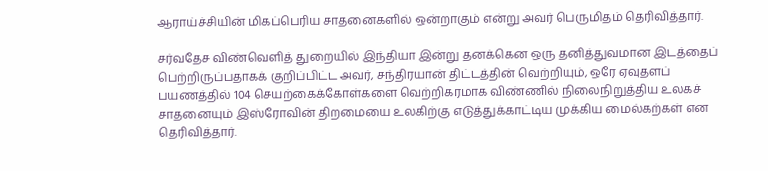ஆராய்ச்சியின் மிகப்பெரிய சாதனைகளில் ஒன்றாகும் என்று அவர் பெருமிதம் தெரிவித்தார்.

சர்வதேச விண்வெளித் துறையில் இந்தியா இன்று தனக்கென ஒரு தனித்துவமான இடத்தைப் பெற்றிருப்பதாகக் குறிப்பிட்ட அவர், சந்திரயான் திட்டத்தின் வெற்றியும், ஒரே ஏவுதளப் பயணத்தில் 104 செயற்கைக்கோள்களை வெற்றிகரமாக விண்ணில் நிலைநிறுத்திய உலகச் சாதனையும் இஸ்ரோவின் திறமையை உலகிற்கு எடுத்துக்காட்டிய முக்கிய மைல்கற்கள் என தெரிவித்தார்.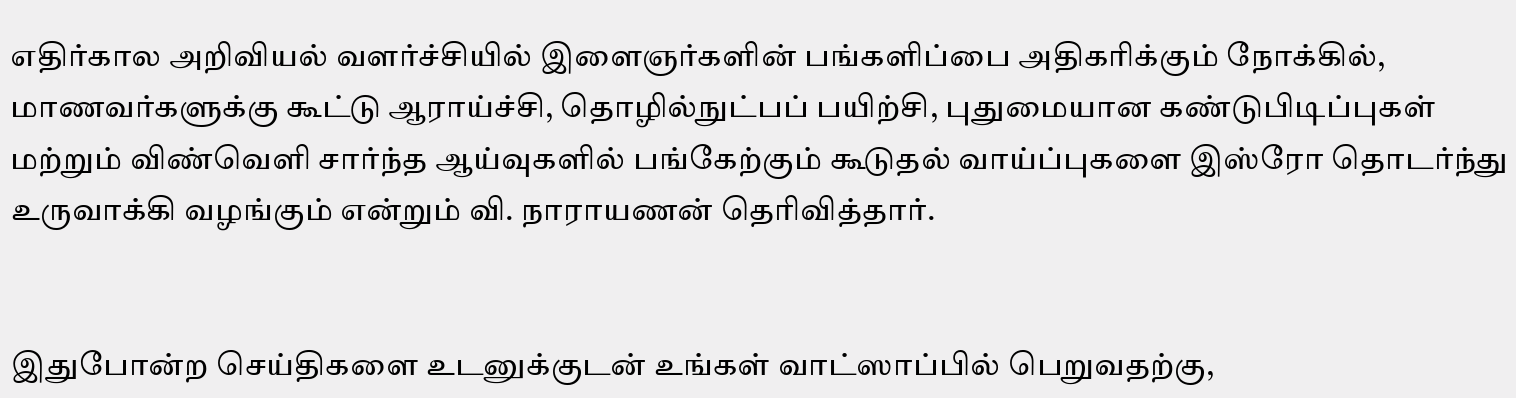எதிர்கால அறிவியல் வளர்ச்சியில் இளைஞர்களின் பங்களிப்பை அதிகரிக்கும் நோக்கில், மாணவர்களுக்கு கூட்டு ஆராய்ச்சி, தொழில்நுட்பப் பயிற்சி, புதுமையான கண்டுபிடிப்புகள் மற்றும் விண்வெளி சார்ந்த ஆய்வுகளில் பங்கேற்கும் கூடுதல் வாய்ப்புகளை இஸ்ரோ தொடர்ந்து உருவாக்கி வழங்கும் என்றும் வி. நாராயணன் தெரிவித்தார்.


இதுபோன்ற செய்திகளை உடனுக்குடன் உங்கள் வாட்ஸாப்பில் பெறுவதற்கு,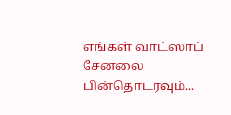எங்கள் வாட்ஸாப் சேனலை பின்தொடரவும்...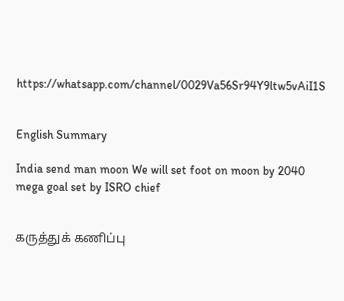https://whatsapp.com/channel/0029Va56Sr94Y9ltw5vAiI1S


English Summary

India send man moon We will set foot on moon by 2040 mega goal set by ISRO chief


கருத்துக் கணிப்பு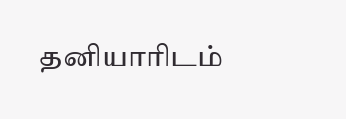தனியாரிடம்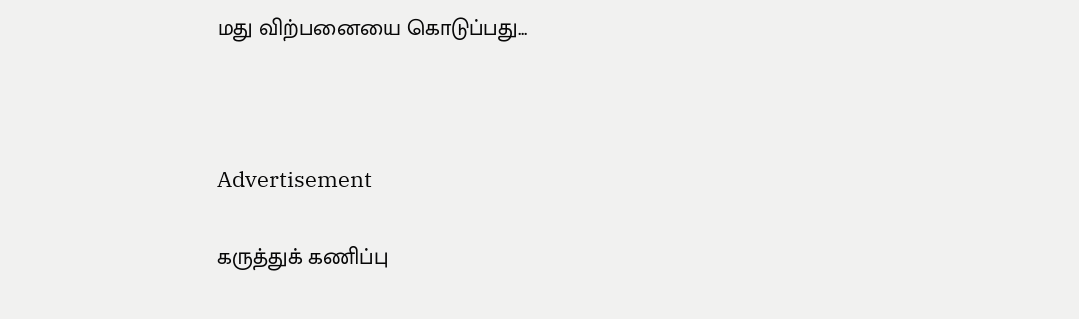மது விற்பனையை கொடுப்பது...



Advertisement

கருத்துக் கணிப்பு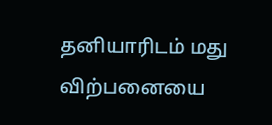தனியாரிடம் மது விற்பனையை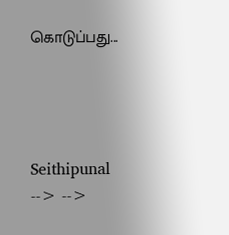கொடுப்பது...




Seithipunal
--> -->